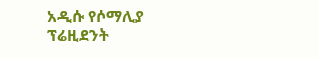አዲሱ የሶማሊያ ፕሬዚደንት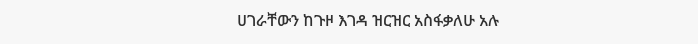ሀገራቸውን ከጉዞ እገዳ ዝርዝር አስፋቃለሁ አሉ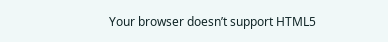Your browser doesn’t support HTML5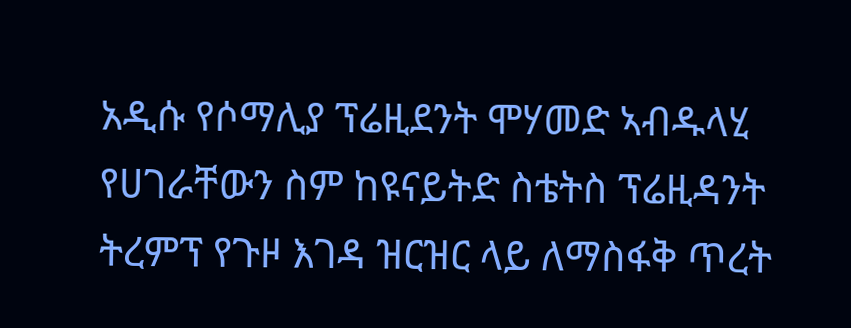አዲሱ የሶማሊያ ፕሬዚደንት ሞሃመድ ኣብዱላሂ የሀገራቸውን ስም ከዩናይትድ ስቴትስ ፕሬዚዳንት ትረምፕ የጉዞ እገዳ ዝርዝር ላይ ለማስፋቅ ጥረት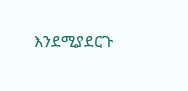እንደሚያደርጉ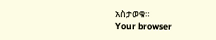አስታወቁ።
Your browser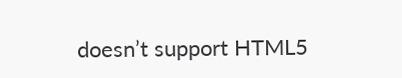doesn’t support HTML5